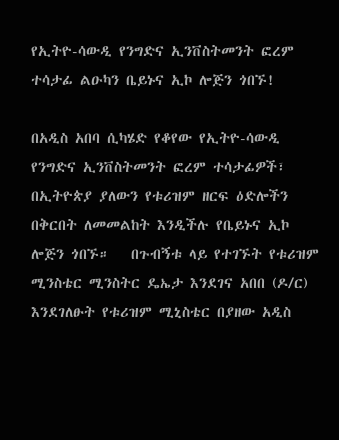የኢትዮ-ሳውዲ የንግድና ኢንቨስትመንት ፎረም ተሳታፊ ልዑካን ቤይኑና ኢኮ ሎጅን ጎበኙ!

በአዲስ አበባ ሲካሄድ የቆየው የኢትዮ-ሳውዲ የንግድና ኢንቨስትመንት ፎረም ተሳታፊዎች፣ በኢትዮጵያ ያለውን የቱሪዝም ዘርፍ ዕድሎችን በቅርበት ለመመልከት እንዲችሉ የቤይኑና ኢኮ ሎጅን ጎበኙ።   በጉብኝቱ ላይ የተገኙት የቱሪዝም ሚንስቴር ሚንስትር ዴኤታ እንደገና አበበ (ዶ/ር) እንደገለፁት የቱሪዝም ሚኒስቴር በያዘው አዲስ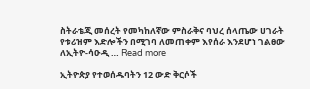ስትራቴጂ መሰረት የመካከለኛው ምስራቅና ባህረ ሰላጤው ሀገራት የቱሪዝም እድሎችን በሚገባ ለመጠቀም እየሰራ እንደሆነ ገልፀው ለኢትዮ-ሳዑዲ … Read more

ኢትዮጵያ የተወሰዱባትን 12 ውድ ቅርሶች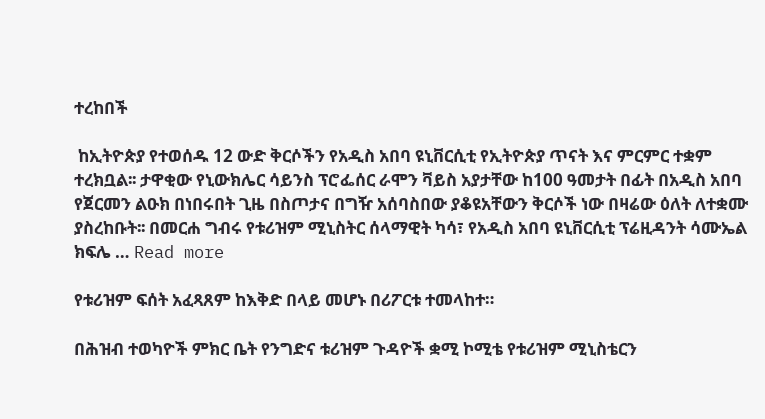ተረከበች

 ከኢትዮጵያ የተወሰዱ 12 ውድ ቅርሶችን የአዲስ አበባ ዩኒቨርሲቲ የኢትዮጵያ ጥናት እና ምርምር ተቋም ተረክቧል፡፡ ታዋቂው የኒውክሌር ሳይንስ ፕሮፌሰር ራሞን ቫይስ አያታቸው ከ100 ዓመታት በፊት በአዲስ አበባ የጀርመን ልዑክ በነበሩበት ጊዜ በስጦታና በግዥ አሰባስበው ያቆዩአቸውን ቅርሶች ነው በዛሬው ዕለት ለተቋሙ ያስረከቡት፡፡ በመርሐ ግብሩ የቱሪዝም ሚኒስትር ሰላማዊት ካሳ፣ የአዲስ አበባ ዩኒቨርሲቲ ፕሬዚዳንት ሳሙኤል ክፍሌ … Read more

የቱሪዝም ፍሰት አፈጻጸም ከእቅድ በላይ መሆኑ በሪፖርቱ ተመላከተ።

በሕዝብ ተወካዮች ምክር ቤት የንግድና ቱሪዝም ጉዳዮች ቋሚ ኮሚቴ የቱሪዝም ሚኒስቴርን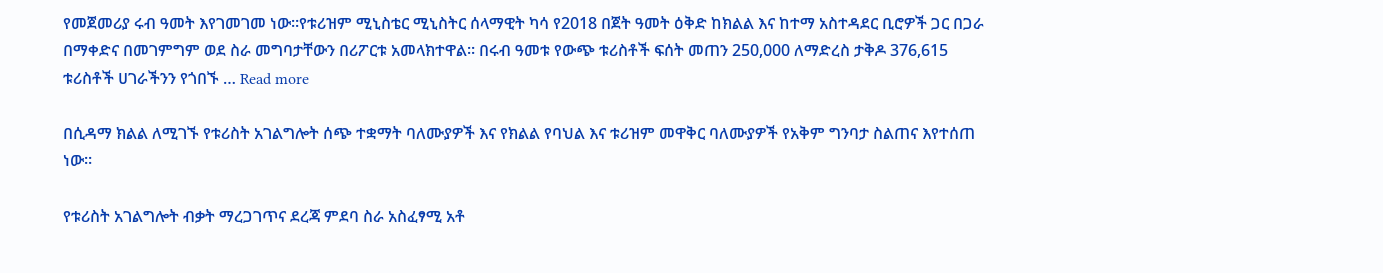የመጀመሪያ ሩብ ዓመት እየገመገመ ነው።የቱሪዝም ሚኒስቴር ሚኒስትር ሰላማዊት ካሳ የ2018 በጀት ዓመት ዕቅድ ከክልል እና ከተማ አስተዳደር ቢሮዎች ጋር በጋራ በማቀድና በመገምግም ወደ ስራ መግባታቸውን በሪፖርቱ አመላክተዋል፡፡ በሩብ ዓመቱ የውጭ ቱሪስቶች ፍሰት መጠን 250,000 ለማድረስ ታቅዶ 376,615 ቱሪስቶች ሀገራችንን የጎበኙ … Read more

በሲዳማ ክልል ለሚገኙ የቱሪስት አገልግሎት ሰጭ ተቋማት ባለሙያዎች እና የክልል የባህል እና ቱሪዝም መዋቅር ባለሙያዎች የአቅም ግንባታ ስልጠና እየተሰጠ ነው።

የቱሪስት አገልግሎት ብቃት ማረጋገጥና ደረጃ ምደባ ስራ አስፈፃሚ አቶ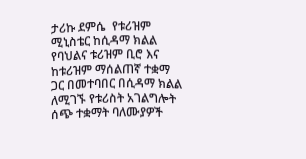ታሪኩ ደምሴ  የቱሪዝም ሚኒስቴር ከሲዳማ ክልል የባህልና ቱሪዝም ቢሮ እና ከቱሪዝም ማሰልጠኛ ተቋማ ጋር በመተባበር በሲዳማ ክልል ለሚገኙ የቱሪስት አገልግሎት ሰጭ ተቋማት ባለሙያዎች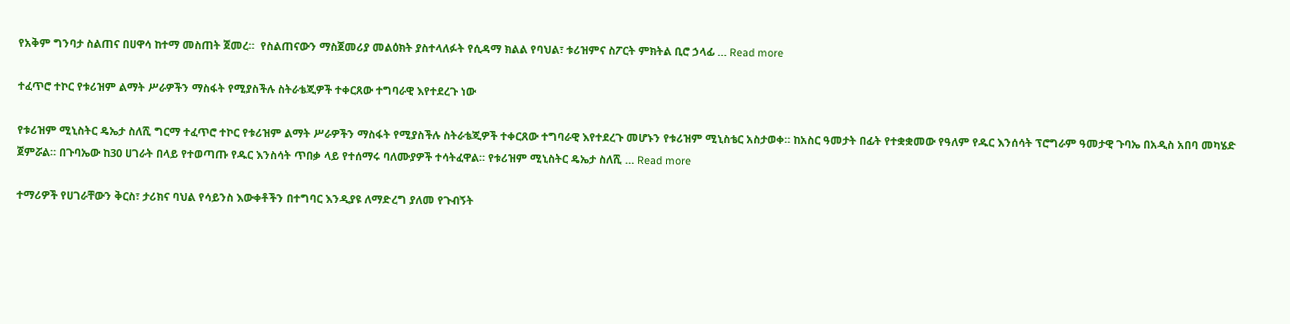የአቅም ግንባታ ስልጠና በሀዋሳ ከተማ መስጠት ጀመረ።  የስልጠናውን ማስጀመሪያ መልዕክት ያስተላለፉት የሲዳማ ክልል የባህል፣ ቱሪዝምና ስፖርት ምክትል ቢሮ ኃላፊ … Read more

ተፈጥሮ ተኮር የቱሪዝም ልማት ሥራዎችን ማስፋት የሚያስችሉ ስትራቴጂዎች ተቀርጸው ተግባራዊ እየተደረጉ ነው

የቱሪዝም ሚኒስትር ዴኤታ ስለሺ ግርማ ተፈጥሮ ተኮር የቱሪዝም ልማት ሥራዎችን ማስፋት የሚያስችሉ ስትራቴጂዎች ተቀርጸው ተግባራዊ እየተደረጉ መሆኑን የቱሪዝም ሚኒስቴር አስታወቀ። ከአስር ዓመታት በፊት የተቋቋመው የዓለም የዱር እንሰሳት ፕሮግራም ዓመታዊ ጉባኤ በአዲስ አበባ መካሄድ ጀምሯል። በጉባኤው ከ30 ሀገራት በላይ የተወጣጡ የዱር እንስሳት ጥበቃ ላይ የተሰማሩ ባለሙያዎች ተሳትፈዋል። የቱሪዝም ሚኒስትር ዴኤታ ስለሺ … Read more

ተማሪዎች የሀገራቸውን ቅርስ፣ ታሪክና ባህል የሳይንስ እውቀቶችን በተግባር እንዲያዩ ለማድረግ ያለመ የጉብኝት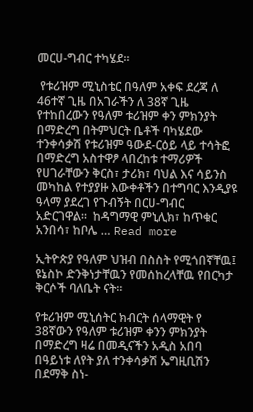መርሀ-ግብር ተካሄደ።

 የቱሪዝም ሚኒስቴር በዓለም አቀፍ ደረጃ ለ 46ተኛ ጊዜ በአገራችን ለ 38ኛ ጊዜ የተከበረውን የዓለም ቱሪዝም ቀን ምክንያት በማድረግ በትምህርት ቤቶች ባካሄደው ተንቀሳቃሽ የቱሪዝም ዓውደ-ርዕይ ላይ ተሳትፎ በማድረግ አስተዋፆ ላበረከቱ ተማሪዎች የሀገራቸውን ቅርስ፣ ታሪክ፣ ባህል እና ሳይንስ መካከል የተያያዙ እውቀቶችን በተግባር እንዲያዩ ዓላማ ያደረገ የጉብኝት በርሀ-ግብር አድርገዋል።  ከዳግማዊ ምኒሊክ፣ ከጥቁር አንበሳ፣ ከቦሌ … Read more

ኢትዮጵያ የዓለም ህዝብ በስስት የሚጎበኛቸዉ፤ ዩኔስኮ ድንቅነታቸዉን የመሰከረላቸዉ የበርካታ ቅርሶች ባለቤት ናት።

የቱሪዝም ሚኒሰትር ክብርት ሰላማዊት የ 38ኛውን የዓለም ቱሪዝም ቀንን ምክንያት በማድረግ ዛሬ በመዲናችን አዲስ አበባ በዓይነቱ ለየት ያለ ተንቀሳቃሽ ኤግዚቢሽን በደማቅ ስነ-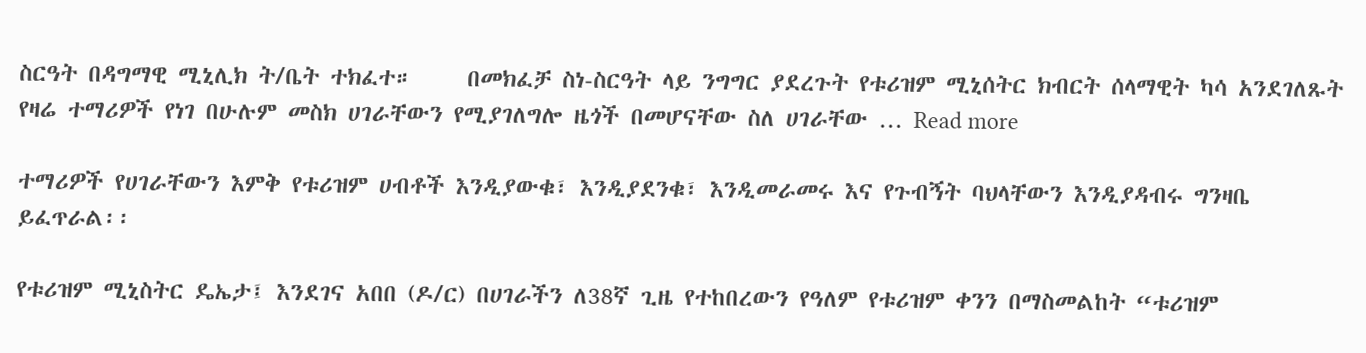ስርዓት በዳግማዊ ሚኒሊክ ት/ቤት ተክፈተ።     በመክፈቻ ስነ-ስርዓት ላይ ንግግር ያደረጉት የቱሪዝም ሚኒሰትር ክብርት ሰላማዊት ካሳ አንደገለጹት የዛሬ ተማሪዎች የነገ በሁሉም መስክ ሀገራቸውን የሚያገለግሎ ዜጎች በመሆናቸው ስለ ሀገራቸው … Read more

ተማሪዎች የሀገራቸውን እምቅ የቱሪዝም ሀብቶች እንዲያውቁ፣ እንዲያደንቁ፣ እንዲመራመሩ እና የጉብኝት ባህላቸውን እንዲያዳብሩ ግንዛቤ ይፈጥራል፡፡

የቱሪዝም ሚኒስትር ዴኤታ፤ እንደገና አበበ (ዶ/ር) በሀገራችን ለ38ኛ ጊዜ የተከበረውን የዓለም የቱሪዝም ቀንን በማስመልከት “ቱሪዝም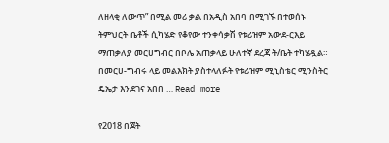ለዘላቂ ለውጥ” በሚል መሪ ቃል በአዲስ አበባ በሚገኙ በተወሰኑ ትምህርት ቤቶች ሲካሄድ የቆየው ተንቀሳቃሽ የቱሪዝም አውደ-ርእይ ማጠቃለያ መርሀግብር በቦሌ አጠቃላይ ሁለተኛ ደረጃ ት/ቤት ተካሄዷል።   በመርሀ-ግብሩ ላይ መልእክት ያስተላለፉት የቱሪዝም ሚኒስቴር ሚንስትር ዴኤታ እንደገና አበበ … Read more

የ2018 በጀት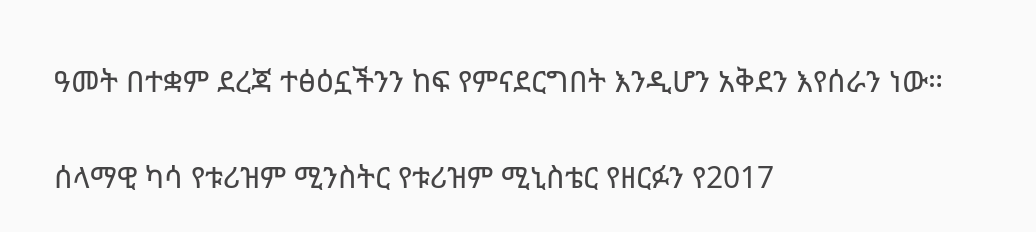ዓመት በተቋም ደረጃ ተፅዕኗችንን ከፍ የምናደርግበት እንዲሆን አቅደን እየሰራን ነው።

ሰላማዊ ካሳ የቱሪዝም ሚንስትር የቱሪዝም ሚኒስቴር የዘርፉን የ2017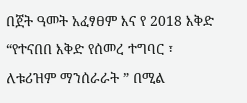በጀት ዓመት አፈፃፀም እና የ 2018 እቅድ “የተናበበ እቅድ የሰመረ ተግባር ፣ ለቱሪዝም ማንሰራራት ” በሚል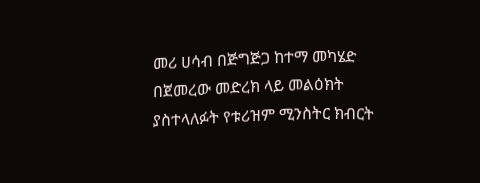መሪ ሀሳብ በጅግጅጋ ከተማ መካሄድ በጀመረው መድረክ ላይ መልዕክት ያስተላለፉት የቱሪዝም ሚንስትር ክብርት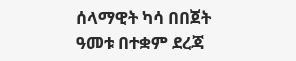ሰላማዊት ካሳ በበጀት ዓመቱ በተቋም ደረጃ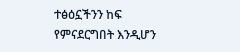ተፅዕኗችንን ከፍ የምናደርግበት እንዲሆን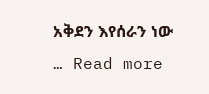አቅደን እየሰራን ነው … Read more